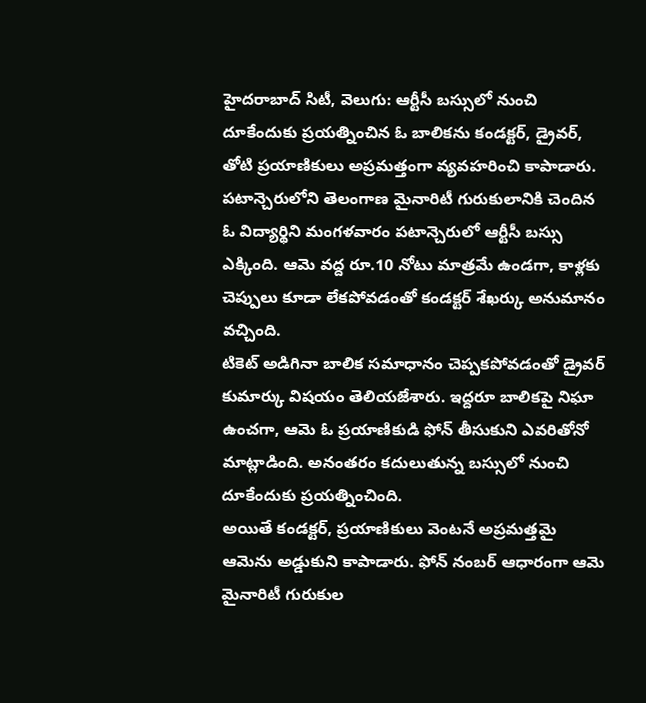హైదరాబాద్ సిటీ, వెలుగు: ఆర్టీసీ బస్సులో నుంచి దూకేందుకు ప్రయత్నించిన ఓ బాలికను కండక్టర్, డ్రైవర్, తోటి ప్రయాణికులు అప్రమత్తంగా వ్యవహరించి కాపాడారు. పటాన్చెరులోని తెలంగాణ మైనారిటీ గురుకులానికి చెందిన ఓ విద్యార్థిని మంగళవారం పటాన్చెరులో ఆర్టీసీ బస్సు ఎక్కింది. ఆమె వద్ద రూ.10 నోటు మాత్రమే ఉండగా, కాళ్లకు చెప్పులు కూడా లేకపోవడంతో కండక్టర్ శేఖర్కు అనుమానం వచ్చింది.
టికెట్ అడిగినా బాలిక సమాధానం చెప్పకపోవడంతో డ్రైవర్ కుమార్కు విషయం తెలియజేశారు. ఇద్దరూ బాలికపై నిఘా ఉంచగా, ఆమె ఓ ప్రయాణికుడి ఫోన్ తీసుకుని ఎవరితోనో మాట్లాడింది. అనంతరం కదులుతున్న బస్సులో నుంచి దూకేందుకు ప్రయత్నించింది.
అయితే కండక్టర్, ప్రయాణికులు వెంటనే అప్రమత్తమై ఆమెను అడ్డుకుని కాపాడారు. ఫోన్ నంబర్ ఆధారంగా ఆమె మైనారిటీ గురుకుల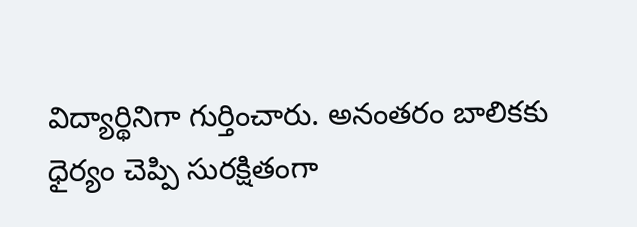విద్యార్థినిగా గుర్తించారు. అనంతరం బాలికకు ధైర్యం చెప్పి సురక్షితంగా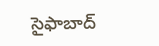సైఫాబాద్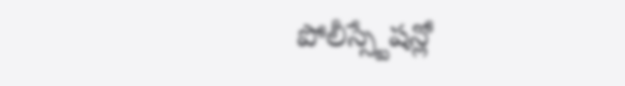పోలీస్స్టేషన్లో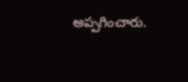అప్పగించారు.